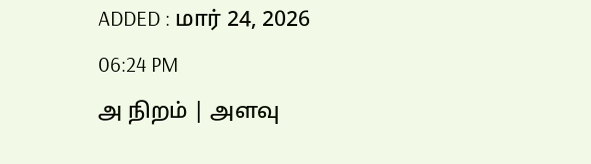ADDED : மார் 24, 2026 06:24 PM
அ நிறம் | அளவு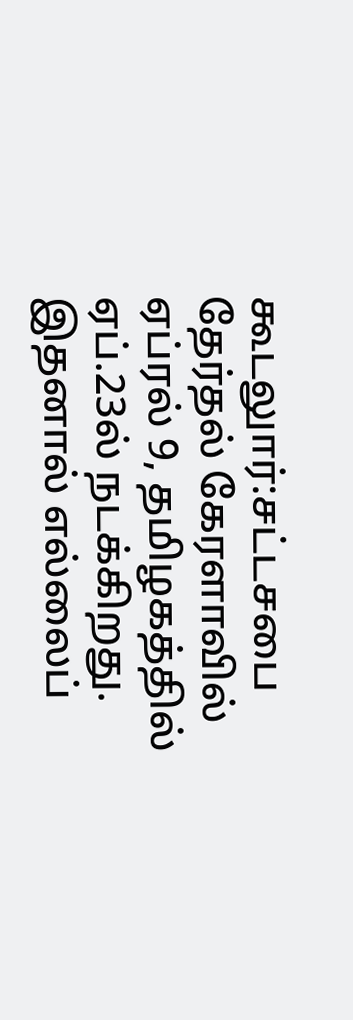கூடலுார்:சட்டசபை தேர்தல் கேரளாவில் ஏப்ரல் 9, தமிழகத்தில் ஏப்.23ல் நடக்கிறது. இதனால் எல்லைப்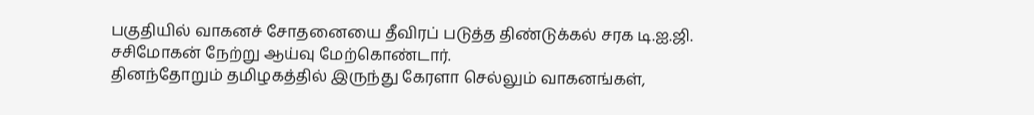பகுதியில் வாகனச் சோதனையை தீவிரப் படுத்த திண்டுக்கல் சரக டி.ஐ.ஜி. சசிமோகன் நேற்று ஆய்வு மேற்கொண்டார்.
தினந்தோறும் தமிழகத்தில் இருந்து கேரளா செல்லும் வாகனங்கள்,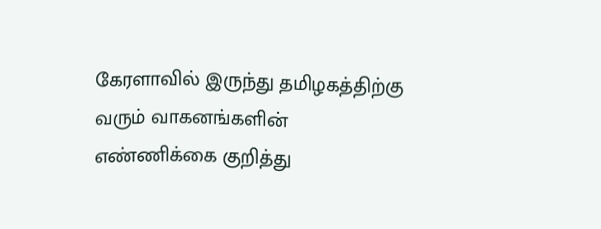கேரளாவில் இருந்து தமிழகத்திற்கு வரும் வாகனங்களின் எண்ணிக்கை குறித்து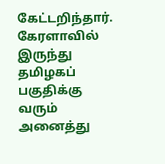கேட்டறிந்தார். கேரளாவில் இருந்து தமிழகப் பகுதிக்கு வரும் அனைத்து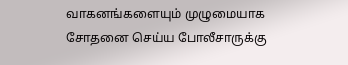வாகனங்களையும் முழுமையாக சோதனை செய்ய போலீசாருக்கு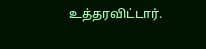உத்தரவிட்டார்.